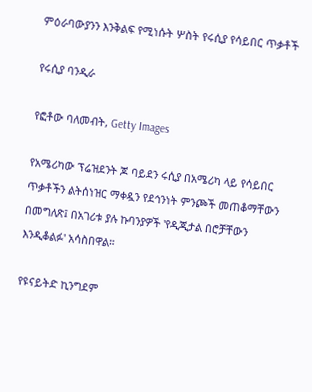ምዕራባውያንን እንቅልፍ የሚነሱት ሦስት የሩሲያ የሳይበር ጥቃቶች

የሩሲያ ባንዲራ

የፎቶው ባለመብት, Getty Images

የአሜሪካው ፕሬዝደንት ጆ ባይደን ሩሲያ በአሜሪካ ላይ የሳይበር ጥቃቶችን ልትሰነዝር ማቀዷን የደኅንነት ምንጮች መጠቆማቸውን በመግለጽ፤ በአገሪቱ ያሉ ኩባንያዎች 'የዲጂታል በሮቻቸውን እንዲቆልፉ' አሳስበዋል።

የዩናይትድ ኪንግደም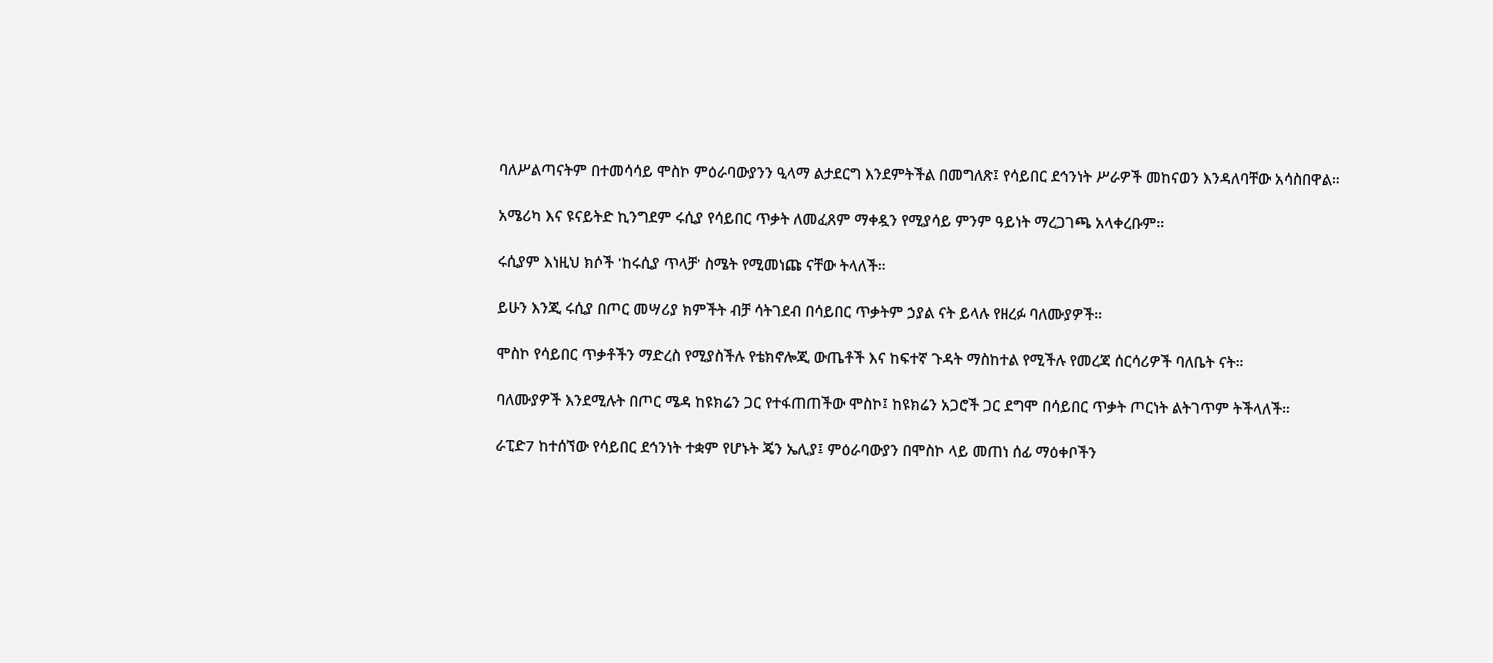ባለሥልጣናትም በተመሳሳይ ሞስኮ ምዕራባውያንን ዒላማ ልታደርግ እንደምትችል በመግለጽ፤ የሳይበር ደኅንነት ሥራዎች መከናወን እንዳለባቸው አሳስበዋል።

አሜሪካ እና ዩናይትድ ኪንግደም ሩሲያ የሳይበር ጥቃት ለመፈጸም ማቀዷን የሚያሳይ ምንም ዓይነት ማረጋገጫ አላቀረቡም።

ሩሲያም እነዚህ ክሶች 'ከሩሲያ ጥላቻ' ስሜት የሚመነጩ ናቸው ትላለች።

ይሁን እንጂ ሩሲያ በጦር መሣሪያ ክምችት ብቻ ሳትገደብ በሳይበር ጥቃትም ኃያል ናት ይላሉ የዘረፉ ባለሙያዎች።

ሞስኮ የሳይበር ጥቃቶችን ማድረስ የሚያስችሉ የቴክኖሎጂ ውጤቶች እና ከፍተኛ ጉዳት ማስከተል የሚችሉ የመረጃ ሰርሳሪዎች ባለቤት ናት።

ባለሙያዎች እንደሚሉት በጦር ሜዳ ከዩክሬን ጋር የተፋጠጠችው ሞስኮ፤ ከዩክሬን አጋሮች ጋር ደግሞ በሳይበር ጥቃት ጦርነት ልትገጥም ትችላለች።

ራፒድ7 ከተሰኘው የሳይበር ደኅንነት ተቋም የሆኑት ጄን ኤሊያ፤ ምዕራባውያን በሞስኮ ላይ መጠነ ሰፊ ማዕቀቦችን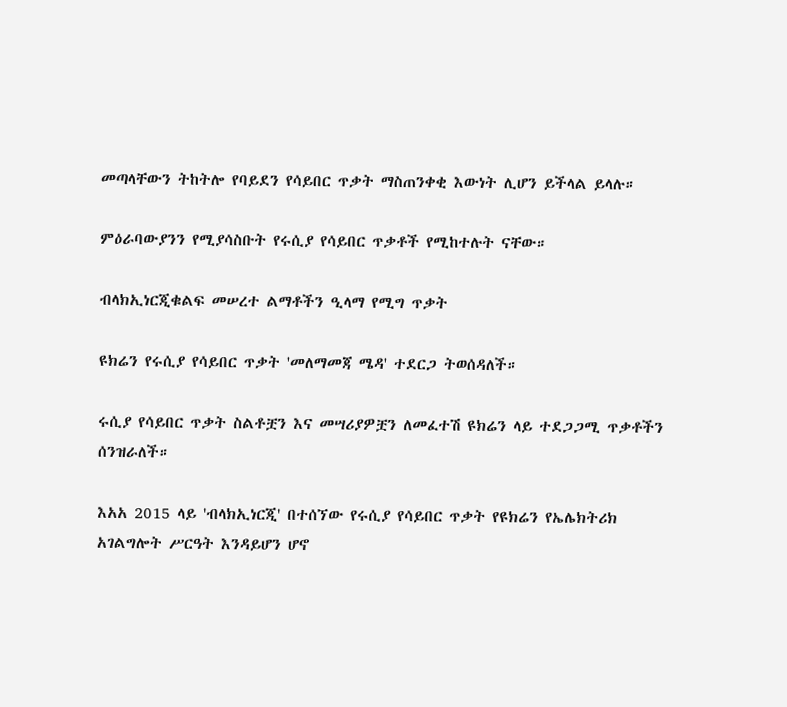መጣላቸውን ትከትሎ የባይደን የሳይበር ጥቃት ማስጠንቀቂ እውነት ሊሆን ይችላል ይላሉ።

ምዕራባውያንን የሚያሳስቡት የሩሲያ የሳይበር ጥቃቶች የሚከተሉት ናቸው።

ብላክኢነርጂቁልፍ መሠረተ ልማቶችን ዒላማ የሚግ ጥቃት

ዩክሬን የሩሲያ የሳይበር ጥቃት 'መለማመጃ ሜዳ' ተደርጋ ትወሰዳለች።

ሩሲያ የሳይበር ጥቃት ስልቶቿን እና መሣሪያዎቿን ለመፈተሽ ዩክሬን ላይ ተደጋጋሚ ጥቃቶችን ሰንዝራለች።

እአአ 2015 ላይ 'ብላክኢነርጂ' በተሰኘው የሩሲያ የሳይበር ጥቃት የዩክሬን የኤሌክትሪክ አገልግሎት ሥርዓት እንዳይሆን ሆኖ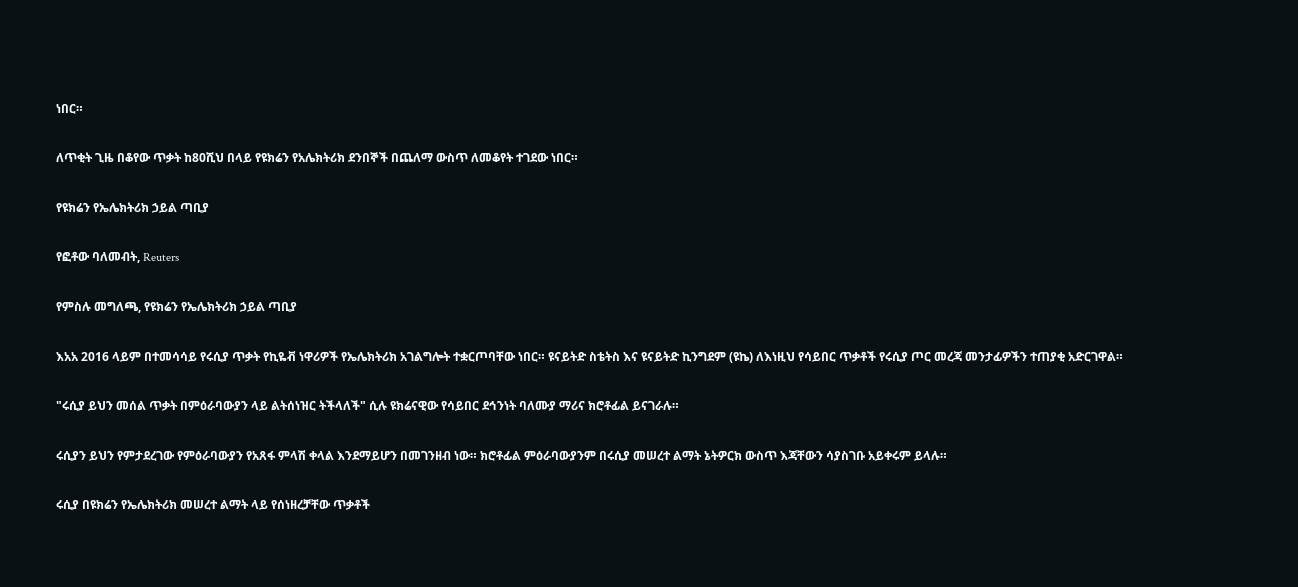ነበር።

ለጥቂት ጊዜ በቆየው ጥቃት ከ80ሺህ በላይ የዩክሬን የአሌክትሪክ ደንበኞች በጨለማ ውስጥ ለመቆየት ተገደው ነበር።

የዩክሬን የኤሌክትሪክ ኃይል ጣቢያ

የፎቶው ባለመብት, Reuters

የምስሉ መግለጫ, የዩክሬን የኤሌክትሪክ ኃይል ጣቢያ

እአአ 2016 ላይም በተመሳሳይ የሩሲያ ጥቃት የኪዬቭ ነዋሪዎች የኤሌክትሪክ አገልግሎት ተቋርጦባቸው ነበር። ዩናይትድ ስቴትስ እና ዩናይትድ ኪንግደም (ዩኬ) ለእነዚህ የሳይበር ጥቃቶች የሩሲያ ጦር መረጃ መንታፊዎችን ተጠያቂ አድርገዋል።

"ሩሲያ ይህን መሰል ጥቃት በምዕራባውያን ላይ ልትሰነዝር ትችላለች" ሲሉ ዩክሬናዊው የሳይበር ደኅንነት ባለሙያ ማሪና ክሮቶፊል ይናገራሉ።

ሩሲያን ይህን የምታደረገው የምዕራባውያን የአጸፋ ምላሽ ቀላል እንደማይሆን በመገንዘብ ነው። ክሮቶፊል ምዕራባውያንም በሩሲያ መሠረተ ልማት ኔትዎርክ ውስጥ እጃቸውን ሳያስገቡ አይቀሩም ይላሉ።

ሩሲያ በዩክሬን የኤሌክትሪክ መሠረተ ልማት ላይ የሰነዘረቻቸው ጥቃቶች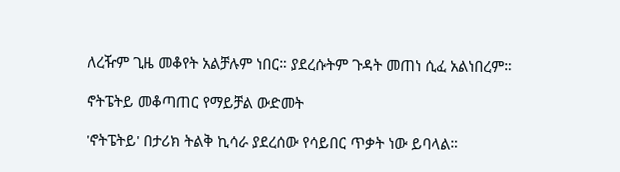ለረዥም ጊዜ መቆየት አልቻሉም ነበር። ያደረሱትም ጉዳት መጠነ ሲፈ አልነበረም።

ኖትፔትይ መቆጣጠር የማይቻል ውድመት

'ኖትፔትይ' በታሪክ ትልቅ ኪሳራ ያደረሰው የሳይበር ጥቃት ነው ይባላል።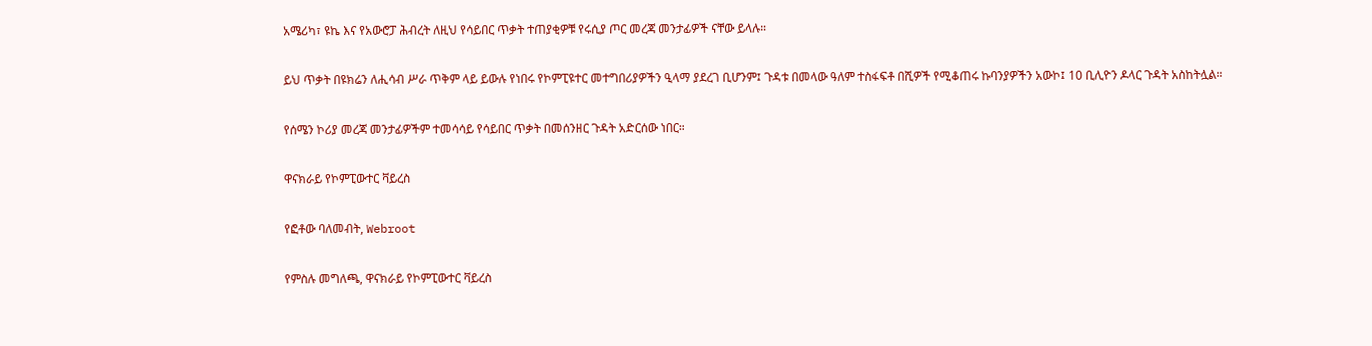አሜሪካ፣ ዩኬ እና የአውሮፓ ሕብረት ለዚህ የሳይበር ጥቃት ተጠያቂዎቹ የሩሲያ ጦር መረጃ መንታፊዎች ናቸው ይላሉ።

ይህ ጥቃት በዩክሬን ለሒሳብ ሥራ ጥቅም ላይ ይውሉ የነበሩ የኮምፒዩተር መተግበሪያዎችን ዒላማ ያደረገ ቢሆንም፤ ጉዳቱ በመላው ዓለም ተስፋፍቶ በሺዎች የሚቆጠሩ ኩባንያዎችን አውኮ፤ 10 ቢሊዮን ዶላር ጉዳት አስከትሏል።

የሰሜን ኮሪያ መረጃ መንታፊዎችም ተመሳሳይ የሳይበር ጥቃት በመሰንዘር ጉዳት አድርሰው ነበር።

ዋናክራይ የኮምፒውተር ቫይረስ

የፎቶው ባለመብት, Webroot

የምስሉ መግለጫ, ዋናክራይ የኮምፒውተር ቫይረስ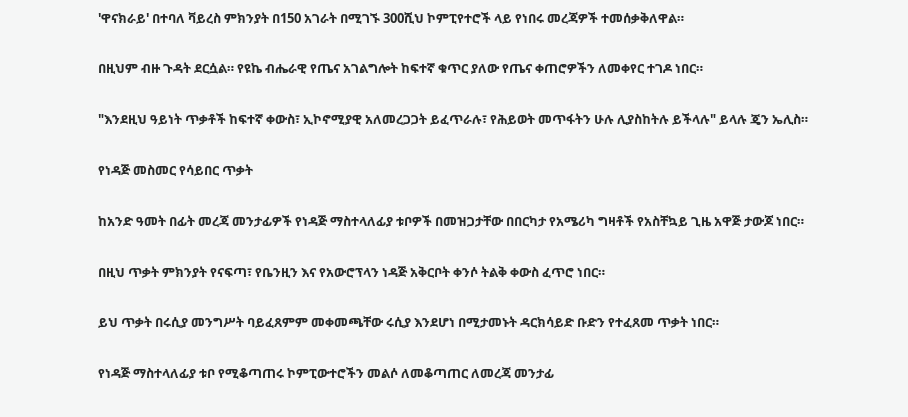'ዋናክራይ' በተባለ ቫይረስ ምክንያት በ150 አገራት በሚገኙ 300ሺህ ኮምፒየተሮች ላይ የነበሩ መረጃዎች ተመሰቃቅለዋል።

በዚህም ብዙ ጉዳት ደርሷል። የዩኬ ብሔራዊ የጤና አገልግሎት ከፍተኛ ቁጥር ያለው የጤና ቀጠሮዎችን ለመቀየር ተገዶ ነበር።

"እንደዚህ ዓይነት ጥቃቶች ከፍተኛ ቀውስ፣ ኢኮኖሚያዊ አለመረጋጋት ይፈጥራሉ፣ የሕይወት መጥፋትን ሁሉ ሊያስከትሉ ይችላሉ" ይላሉ ጄን ኤሊስ።

የነዳጅ መስመር የሳይበር ጥቃት

ከአንድ ዓመት በፊት መረጃ መንታፊዎች የነዳጅ ማስተላለፊያ ቱቦዎች በመዝጋታቸው በበርካታ የአሜሪካ ግዛቶች የአስቸኳይ ጊዜ አዋጅ ታውጆ ነበር።

በዚህ ጥቃት ምክንያት የናፍጣ፣ የቤንዚን እና የአውሮፕላን ነዳጅ አቅርቦት ቀንሶ ትልቅ ቀውስ ፈጥሮ ነበር።

ይህ ጥቃት በሩሲያ መንግሥት ባይፈጸምም መቀመጫቸው ሩሲያ እንደሆነ በሚታመኑት ዳርክሳይድ ቡድን የተፈጸመ ጥቃት ነበር።

የነዳጅ ማስተላለፊያ ቱቦ የሚቆጣጠሩ ኮምፒውተሮችን መልሶ ለመቆጣጠር ለመረጃ መንታፊ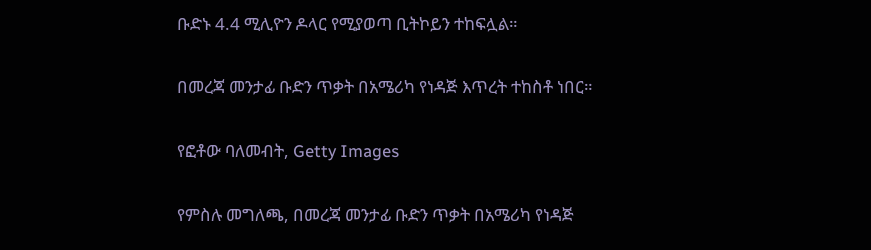ቡድኑ 4.4 ሚሊዮን ዶላር የሚያወጣ ቢትኮይን ተከፍሏል።

በመረጃ መንታፊ ቡድን ጥቃት በአሜሪካ የነዳጅ እጥረት ተከስቶ ነበር።

የፎቶው ባለመብት, Getty Images

የምስሉ መግለጫ, በመረጃ መንታፊ ቡድን ጥቃት በአሜሪካ የነዳጅ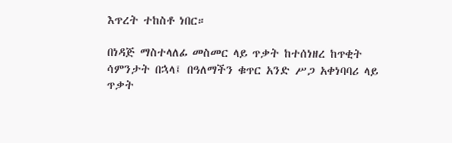እጥረት ተከስቶ ነበር።

በነዳጅ ማስተላለፊ መስመር ላይ ጥቃት ከተሰነዘረ ከጥቂት ሳምንታት በኋላ፤ በዓለማችን ቁጥር አንድ ሥጋ አቀነባባሪ ላይ ጥቃት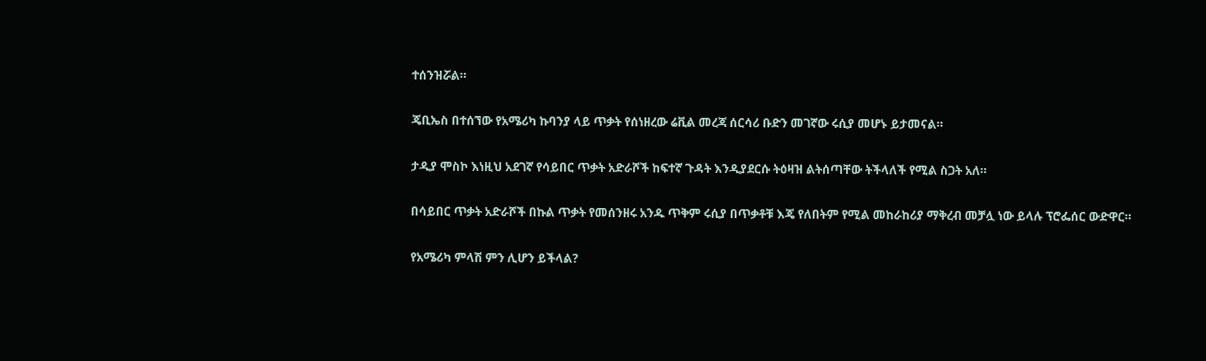ተሰንዝሯል።

ጄቢኤስ በተሰኘው የአሜሪካ ኩባንያ ላይ ጥቃት የሰነዘረው ሬቪል መረጃ ሰርሳሪ ቡድን መገኛው ሩሲያ መሆኑ ይታመናል።

ታዲያ ሞስኮ እነዚህ አደገኛ የሳይበር ጥቃት አድራሾች ከፍተኛ ጉዳት እንዲያደርሱ ትዕዛዝ ልትሰጣቸው ትችላለች የሚል ስጋት አለ።

በሳይበር ጥቃት አድራሾች በኩል ጥቃት የመሰንዘሩ አንዱ ጥቅም ሩሲያ በጥቃቶቹ እጄ የለበትም የሚል መከራከሪያ ማቅረብ መቻሏ ነው ይላሉ ፕሮፌሰር ውድዋር።

የአሜሪካ ምላሽ ምን ሊሆን ይችላል?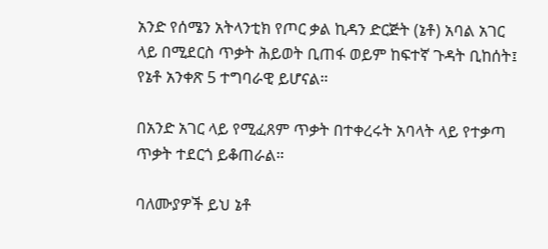አንድ የሰሜን አትላንቲክ የጦር ቃል ኪዳን ድርጅት (ኔቶ) አባል አገር ላይ በሚደርስ ጥቃት ሕይወት ቢጠፋ ወይም ከፍተኛ ጉዳት ቢከሰት፤ የኔቶ አንቀጽ 5 ተግባራዊ ይሆናል።

በአንድ አገር ላይ የሚፈጸም ጥቃት በተቀረሩት አባላት ላይ የተቃጣ ጥቃት ተደርጎ ይቆጠራል።

ባለሙያዎች ይህ ኔቶ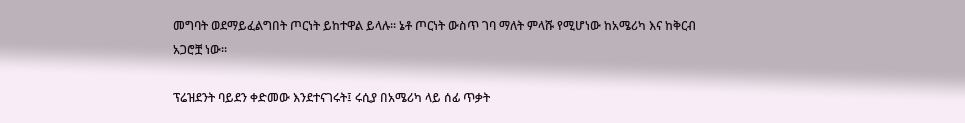መግባት ወደማይፈልግበት ጦርነት ይከተዋል ይላሉ። ኔቶ ጦርነት ውስጥ ገባ ማለት ምላሹ የሚሆነው ከአሜሪካ እና ከቅርብ አጋሮቿ ነው።

ፕሬዝደንት ባይደን ቀድመው እንደተናገሩት፤ ሩሲያ በአሜሪካ ላይ ሰፊ ጥቃት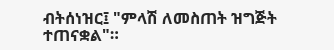ብትሰነዝር፤ "ምላሽ ለመስጠት ዝግጅት ተጠናቋል"።